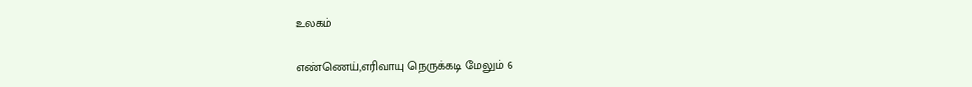உலகம்

எண்ணெய்,எரிவாயு நெருக்கடி மேலும் 6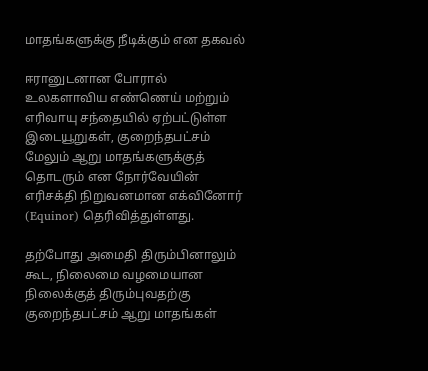மாதங்களுக்கு நீடிக்கும் என தகவல்

ஈரானுடனான போரால் உலகளாவிய எண்ணெய் மற்றும் எரிவாயு சந்தையில் ஏற்பட்டுள்ள இடையூறுகள், குறைந்தபட்சம் மேலும் ஆறு மாதங்களுக்குத் தொடரும் என நோர்வேயின் எரிசக்தி நிறுவனமான எக்வினோர் (Equinor) தெரிவித்துள்ளது.

தற்போது அமைதி திரும்பினாலும் கூட, நிலைமை வழமையான நிலைக்குத் திரும்புவதற்கு குறைந்தபட்சம் ஆறு மாதங்கள்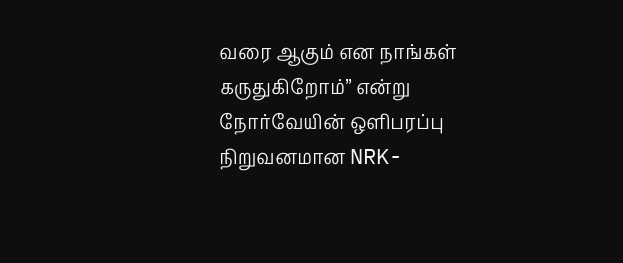வரை ஆகும் என நாங்கள் கருதுகிறோம்” என்று நோர்வேயின் ஒளிபரப்பு நிறுவனமான NRK-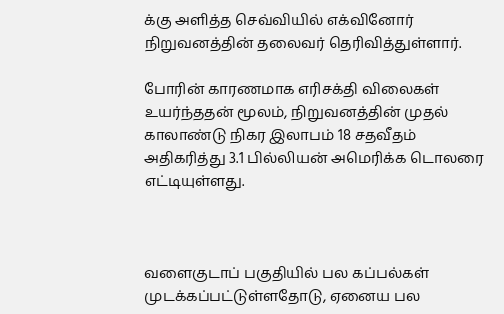க்கு அளித்த செவ்வியில் எக்வினோர் நிறுவனத்தின் தலைவர் தெரிவித்துள்ளார்.

போரின் காரணமாக எரிசக்தி விலைகள் உயர்ந்ததன் மூலம், நிறுவனத்தின் முதல் காலாண்டு நிகர இலாபம் 18 சதவீதம் அதிகரித்து 3.1 பில்லியன் அமெரிக்க டொலரை எட்டியுள்ளது.



வளைகுடாப் பகுதியில் பல கப்பல்கள் முடக்கப்பட்டுள்ளதோடு, ஏனைய பல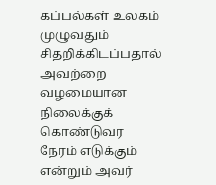கப்பல்கள் உலகம் முழுவதும் சிதறிக்கிடப்பதால் அவற்றை வழமையான நிலைக்குக் கொண்டுவர நேரம் எடுக்கும் என்றும் அவர்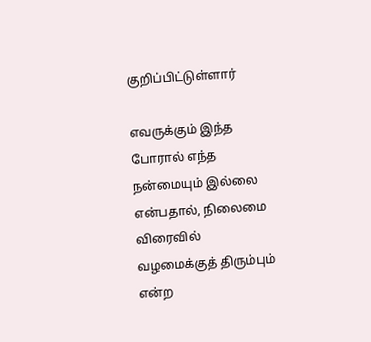குறிப்பிட்டுள்ளார்

எவருக்கும் இந்த போரால் எந்த நன்மையும் இல்லை என்பதால், நிலைமை விரைவில் வழமைக்குத் திரும்பும் என்ற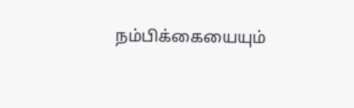நம்பிக்கையையும்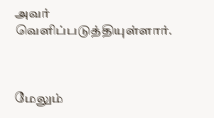அவர் வெளிப்படுத்தியுள்ளார்.



மேலும்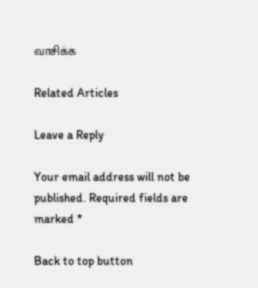வாசிக்க

Related Articles

Leave a Reply

Your email address will not be published. Required fields are marked *

Back to top button